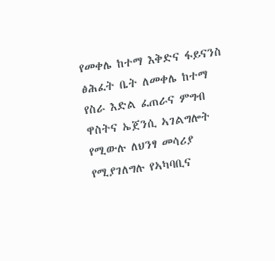የመቀሌ ከተማ እቅድና ፋይናንስ ፅሕፈት ቤት ለመቀሌ ከተማ የስራ እድል ፈጠራና ምግብ ዋስትና ኤጀንሲ ኣገልግሎት የሚውሉ ለህንፃ መሳሪያ የሚያገለግሉ የኣካባቢና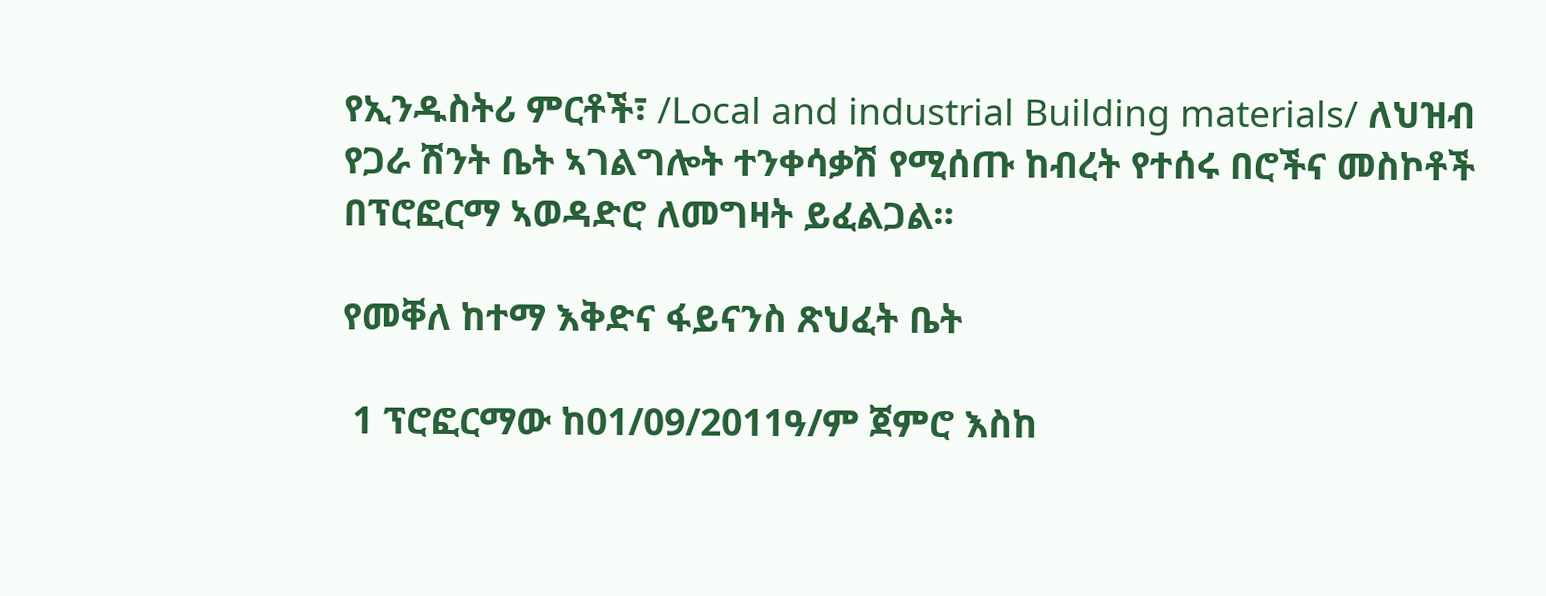የኢንዱስትሪ ምርቶች፣ /Local and industrial Building materials/ ለህዝብ የጋራ ሽንት ቤት ኣገልግሎት ተንቀሳቃሽ የሚሰጡ ከብረት የተሰሩ በሮችና መስኮቶች በፕሮፎርማ ኣወዳድሮ ለመግዛት ይፈልጋል።

የመቐለ ከተማ እቅድና ፋይናንስ ጽህፈት ቤት

 1 ፕሮፎርማው ከ01/09/2011ዓ/ም ጀምሮ እስከ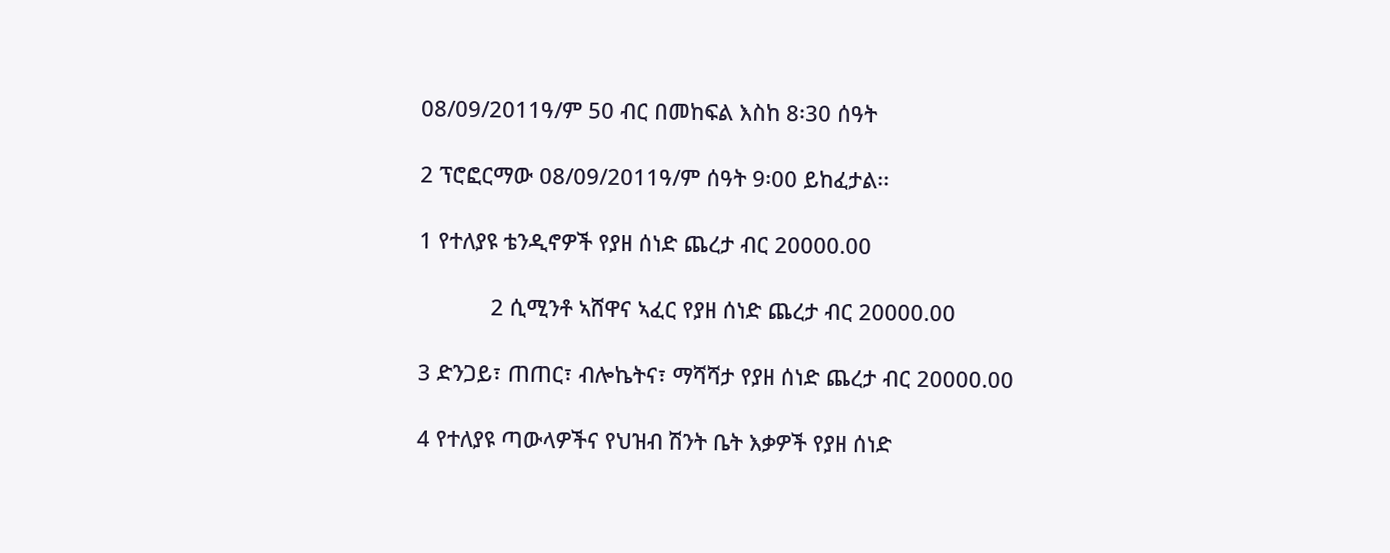08/09/2011ዓ/ም 50 ብር በመከፍል እስከ 8፡30 ሰዓት

2 ፕሮፎርማው 08/09/2011ዓ/ም ሰዓት 9፡00 ይከፈታል፡፡

1 የተለያዩ ቴንዲኖዎች የያዘ ሰነድ ጨረታ ብር 20000.00

            2 ሲሚንቶ ኣሸዋና ኣፈር የያዘ ሰነድ ጨረታ ብር 20000.00

3 ድንጋይ፣ ጠጠር፣ ብሎኬትና፣ ማሻሻታ የያዘ ሰነድ ጨረታ ብር 20000.00

4 የተለያዩ ጣውላዎችና የህዝብ ሽንት ቤት እቃዎች የያዘ ሰነድ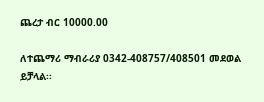ጨረታ ብር 10000.00

ለተጨማሪ ማብራሪያ 0342-408757/408501 መደወል ይቻላል፡፡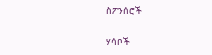ስፖንሰሮች

ሃሳቦች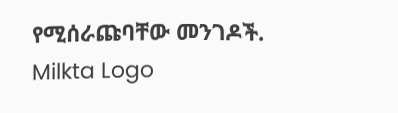የሚሰራጩባቸው መንገዶች.
Milkta Logo